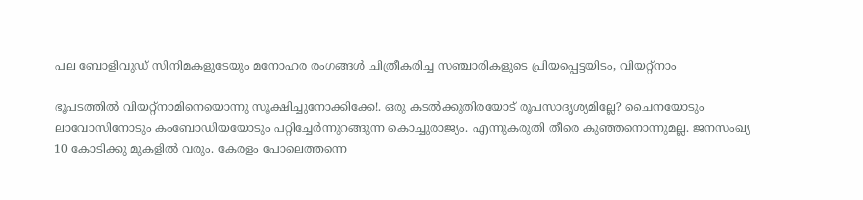പല ബോളിവുഡ് സിനിമകളുടേയും മനോഹര രംഗങ്ങൾ ചിത്രീകരിച്ച സഞ്ചാരികളുടെ പ്രിയപ്പെട്ടയിടം, വിയറ്റ്നാം

ഭൂപടത്തിൽ വിയറ്റ്നാമിനെയൊന്നു സൂക്ഷിച്ചുനോക്കിക്കേ!. ഒരു കടൽക്കുതിരയോട് രൂപസാദൃശ്യമില്ലേ? ചൈനയോടും ലാവോസിനോടും കംബോഡിയയോടും പറ്റിച്ചേർന്നുറങ്ങുന്ന കൊച്ചുരാജ്യം. എന്നുകരുതി തീരെ കുഞ്ഞനൊന്നുമല്ല. ജനസംഖ്യ 10 കോടിക്കു മുകളിൽ വരും. കേരളം പോലെത്തന്നെ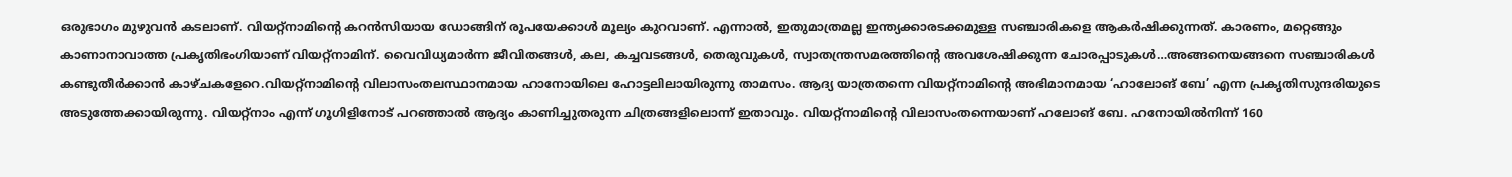ഒരുഭാഗം മുഴുവൻ കടലാണ്. വിയറ്റ്നാമിന്റെ കറൻസിയായ ഡോങ്ങിന് രൂപയേക്കാൾ മൂല്യം കുറവാണ്. എന്നാൽ, ഇതുമാത്രമല്ല ഇന്ത്യക്കാരടക്കമുള്ള സഞ്ചാരികളെ ആകർഷിക്കുന്നത്. കാരണം, മറ്റെങ്ങും കാണാനാവാത്ത പ്രകൃതിഭംഗിയാണ് വിയറ്റ്നാമിന്. വൈവിധ്യമാർന്ന ജീവിതങ്ങൾ, കല, കച്ചവടങ്ങൾ, തെരുവുകൾ, സ്വാതന്ത്രസമരത്തിന്റെ അവശേഷിക്കുന്ന ചോരപ്പാടുകൾ…അങ്ങനെയങ്ങനെ സഞ്ചാരികൾ കണ്ടുതീർക്കാൻ കാഴ്ചകളേറെ.വിയറ്റ്നാമിന്റെ വിലാസംതലസ്ഥാനമായ ഹാനോയിലെ ഹോട്ടലിലായിരുന്നു താമസം. ആദ്യ യാത്രതന്നെ വിയറ്റ്നാമിന്റെ അഭിമാനമായ ‘ഹാലോങ് ബേ’ എന്ന പ്രകൃതിസുന്ദരിയുടെ അടുത്തേക്കായിരുന്നു. വിയറ്റ്നാം എന്ന് ഗൂഗിളിനോട് പറഞ്ഞാൽ ആദ്യം കാണിച്ചുതരുന്ന ചിത്രങ്ങളിലൊന്ന് ഇതാവും. വിയറ്റ്നാമിന്റെ വിലാസംതന്നെയാണ് ഹലോങ് ബേ. ഹനോയിൽനിന്ന് 160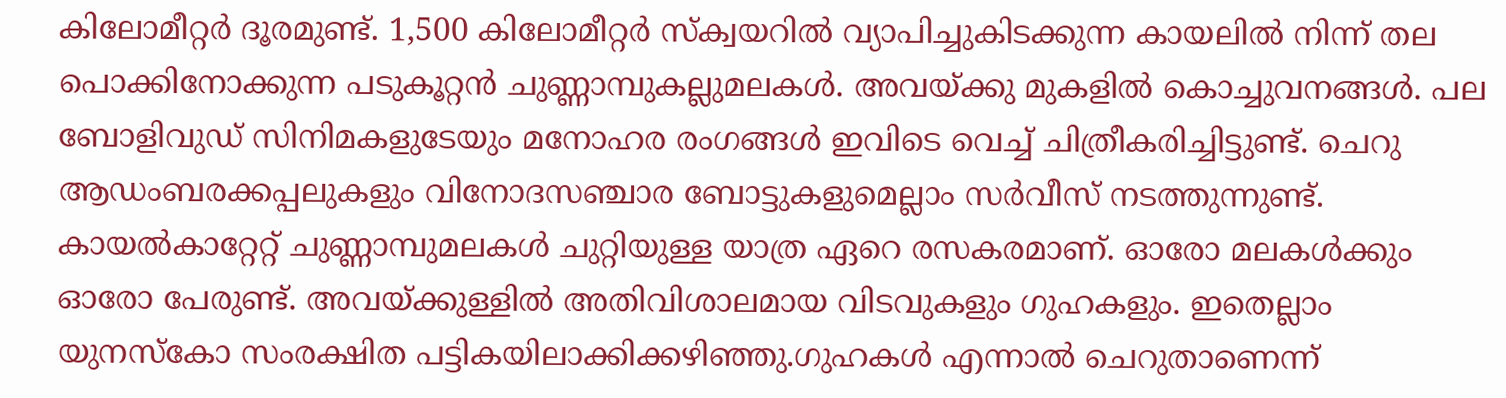കിലോമീറ്റർ ദൂരമുണ്ട്. 1,500 കിലോമീറ്റർ സ്ക്വയറിൽ വ്യാപിച്ചുകിടക്കുന്ന കായലിൽ നിന്ന് തല പൊക്കിനോക്കുന്ന പടുകൂറ്റൻ ചുണ്ണാമ്പുകല്ലുമലകൾ. അവയ്ക്കു മുകളിൽ കൊച്ചുവനങ്ങൾ. പല ബോളിവുഡ് സിനിമകളുടേയും മനോഹര രംഗങ്ങൾ ഇവിടെ വെച്ച് ചിത്രീകരിച്ചിട്ടുണ്ട്. ചെറു ആഡംബരക്കപ്പലുകളും വിനോദസഞ്ചാര ബോട്ടുകളുമെല്ലാം സർവീസ് നടത്തുന്നുണ്ട്. കായൽകാറ്റേറ്റ് ചുണ്ണാമ്പുമലകൾ ചുറ്റിയുള്ള യാത്ര ഏറെ രസകരമാണ്. ഓരോ മലകൾക്കും ഓരോ പേരുണ്ട്. അവയ്ക്കുള്ളിൽ അതിവിശാലമായ വിടവുകളും ഗുഹകളും. ഇതെല്ലാം യുനസ്കോ സംരക്ഷിത പട്ടികയിലാക്കിക്കഴിഞ്ഞു.ഗുഹകൾ എന്നാൽ ചെറുതാണെന്ന്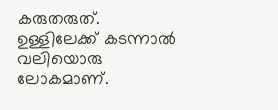കരുതരുത്. ഉള്ളിലേക്ക് കടന്നാൽ വലിയൊരു ലോകമാണ്.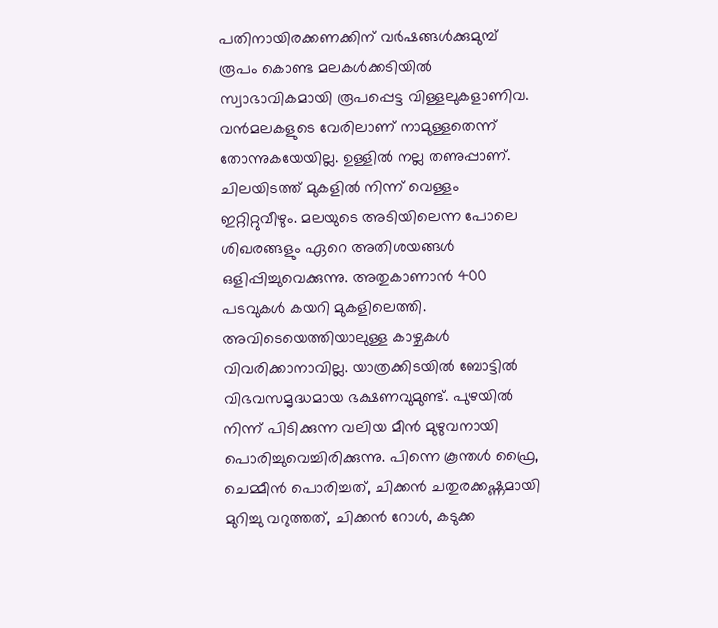പതിനായിരക്കണക്കിന് വർഷങ്ങൾക്കുമുമ്പ് രൂപം കൊണ്ട മലകൾക്കടിയിൽ സ്വാഭാവികമായി രൂപപ്പെട്ട വിള്ളലുകളാണിവ. വൻമലകളുടെ വേരിലാണ് നാമുള്ളതെന്ന് തോന്നുകയേയില്ല. ഉള്ളിൽ നല്ല തണുപ്പാണ്. ചിലയിടത്ത് മുകളിൽ നിന്ന് വെള്ളം ഇറ്റിറ്റുവീഴും. മലയുടെ അടിയിലെന്ന പോലെ ശിഖരങ്ങളും ഏറെ അതിശയങ്ങൾ ഒളിപ്പിച്ചുവെക്കുന്നു. അതുകാണാൻ 400 പടവുകൾ കയറി മുകളിലെത്തി. അവിടെയെത്തിയാലുള്ള കാഴ്ചകൾ വിവരിക്കാനാവില്ല. യാത്രക്കിടയിൽ ബോട്ടിൽ വിഭവസമൃദ്ധമായ ഭക്ഷണവുമുണ്ട്. പുഴയിൽ നിന്ന് പിടിക്കുന്ന വലിയ മീൻ മുഴുവനായി പൊരിച്ചുവെച്ചിരിക്കുന്നു. പിന്നെ കൂന്തൾ ഫ്രൈ, ചെമ്മീൻ പൊരിച്ചത്, ചിക്കൻ ചതുരക്കഷ്ണമായി മുറിച്ചു വറുത്തത്, ചിക്കൻ റോൾ, കടുക്ക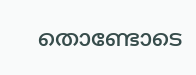തൊണ്ടോടെ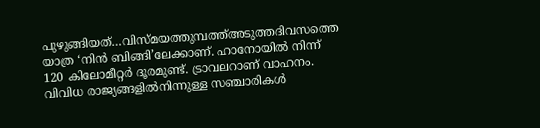പുഴുങ്ങിയത്…വിസ്മയത്തുമ്പത്ത്അടുത്തദിവസത്തെ യാത്ര ‘നിൻ ബിങ്ങി’ലേക്കാണ്. ഹാനോയിൽ നിന്ന് 120 കിലോമീറ്റർ ദൂരമുണ്ട്. ട്രാവലറാണ് വാഹനം. വിവിധ രാജ്യങ്ങളിൽനിന്നുള്ള സഞ്ചാരികൾ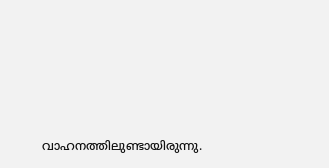വാഹനത്തിലുണ്ടായിരുന്നു.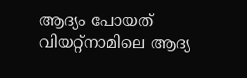ആദ്യം പോയത് വിയറ്റ്നാമിലെ ആദ്യ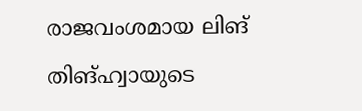രാജവംശമായ ലിങ് തിങ്ഹ്വായുടെ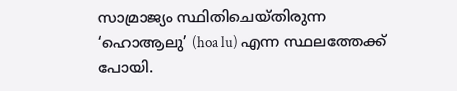സാമ്രാജ്യം സ്ഥിതിചെയ്തിരുന്ന ‘ഹൊആലു’ (hoa lu) എന്ന സ്ഥലത്തേക്ക് പോയി.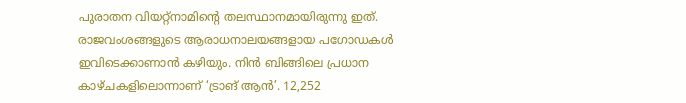പുരാതന വിയറ്റ്നാമിന്റെ തലസ്ഥാനമായിരുന്നു ഇത്. രാജവംശങ്ങളുടെ ആരാധനാലയങ്ങളായ പഗോഡകൾ ഇവിടെക്കാണാൻ കഴിയും. നിൻ ബിങ്ങിലെ പ്രധാന കാഴ്ചകളിലൊന്നാണ് ‘ട്രാങ് ആൻ’. 12,252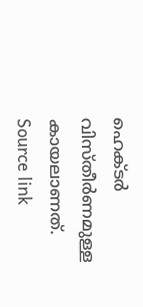ഹെക്ടർ വിസ്തീർണമുള്ള കായലാണത്.
Source link